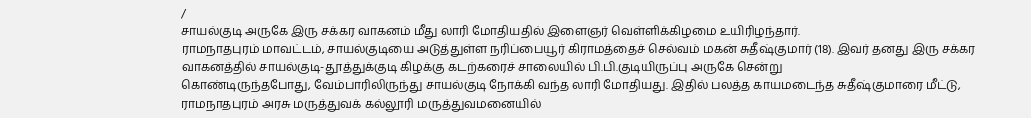/
சாயல்குடி அருகே இரு சக்கர வாகனம் மீது லாரி மோதியதில் இளைஞர் வெள்ளிக்கிழமை உயிரிழந்தார்.
ராமநாதபுரம் மாவட்டம், சாயல்குடியை அடுத்துள்ள நரிப்பையூர் கிராமத்தைச் செல்வம் மகன் சுதீஷ்குமார் (18). இவர் தனது இரு சக்கர வாகனத்தில் சாயல்குடி-தூத்துக்குடி கிழக்கு கடற்கரைச் சாலையில் பி.பி.குடியிருப்பு அருகே சென்று
கொண்டிருந்தபோது, வேம்பாரிலிருந்து சாயல்குடி நோக்கி வந்த லாரி மோதியது. இதில் பலத்த காயமடைந்த சுதீஷ்குமாரை மீட்டு, ராமநாதபுரம் அரசு மருத்துவக் கல்லூரி மருத்துவமனையில்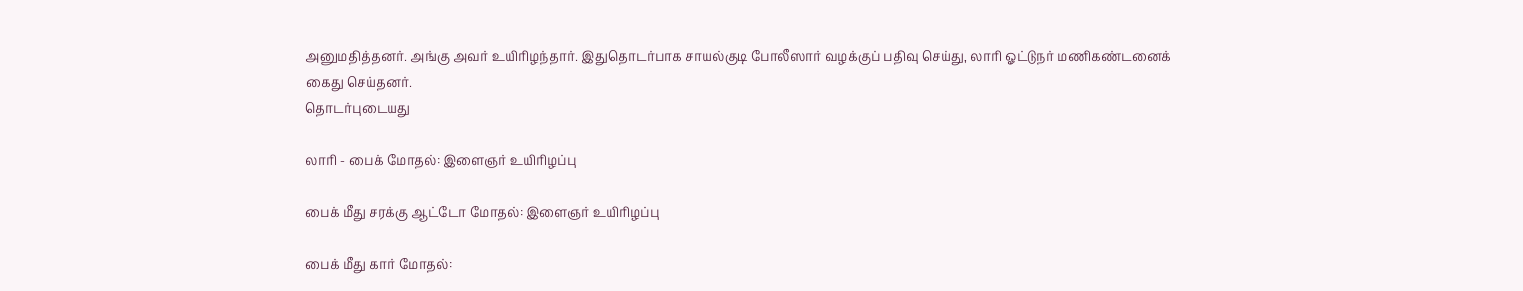அனுமதித்தனர். அங்கு அவர் உயிரிழந்தார். இதுதொடர்பாக சாயல்குடி போலீஸார் வழக்குப் பதிவு செய்து, லாரி ஓட்டுநர் மணிகண்டனைக் கைது செய்தனர்.
தொடர்புடையது

லாரி - பைக் மோதல்: இளைஞர் உயிரிழப்பு

பைக் மீது சரக்கு ஆட்டோ மோதல்: இளைஞர் உயிரிழப்பு

பைக் மீது கார் மோதல்: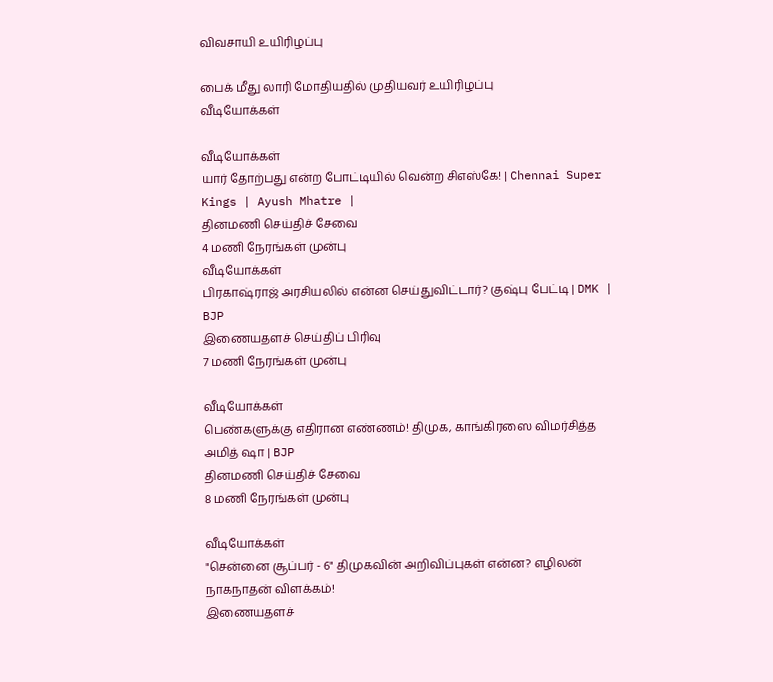விவசாயி உயிரிழப்பு

பைக் மீது லாரி மோதியதில் முதியவர் உயிரிழப்பு
வீடியோக்கள்

வீடியோக்கள்
யார் தோற்பது என்ற போட்டியில் வென்ற சிஎஸ்கே! | Chennai Super Kings | Ayush Mhatre |
தினமணி செய்திச் சேவை
4 மணி நேரங்கள் முன்பு
வீடியோக்கள்
பிரகாஷ்ராஜ் அரசியலில் என்ன செய்துவிட்டார்? குஷ்பு பேட்டி | DMK | BJP
இணையதளச் செய்திப் பிரிவு
7 மணி நேரங்கள் முன்பு

வீடியோக்கள்
பெண்களுக்கு எதிரான எண்ணம்! திமுக, காங்கிரஸை விமர்சித்த அமித் ஷா | BJP
தினமணி செய்திச் சேவை
8 மணி நேரங்கள் முன்பு

வீடியோக்கள்
"சென்னை சூப்பர் - 6" திமுகவின் அறிவிப்புகள் என்ன? எழிலன் நாகநாதன் விளக்கம்!
இணையதளச்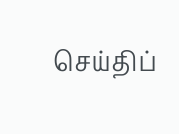செய்திப்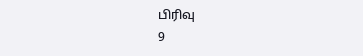பிரிவு
9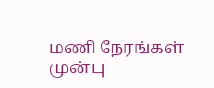மணி நேரங்கள் முன்பு